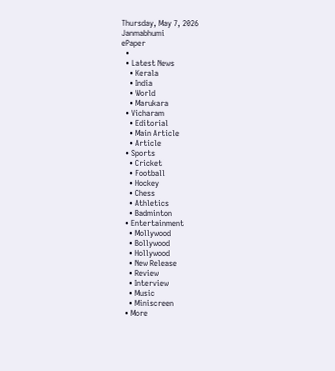Thursday, May 7, 2026
Janmabhumi
ePaper
  •
  • Latest News
    • Kerala
    • India
    • World
    • Marukara
  • Vicharam
    • Editorial
    • Main Article
    • Article
  • Sports
    • Cricket
    • Football
    • Hockey
    • Chess
    • Athletics
    • Badminton
  • Entertainment
    • Mollywood
    • Bollywood
    • Hollywood
    • New Release
    • Review
    • Interview
    • Music
    • Miniscreen
  • More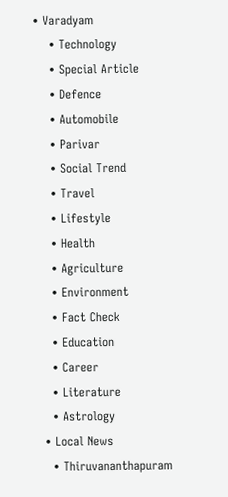• Varadyam
    • Technology
    • Special Article
    • Defence
    • Automobile
    • Parivar
    • Social Trend
    • Travel
    • Lifestyle
    • Health
    • Agriculture
    • Environment
    • Fact Check
    • Education
    • Career
    • Literature
    • Astrology
  • Local News
    • Thiruvananthapuram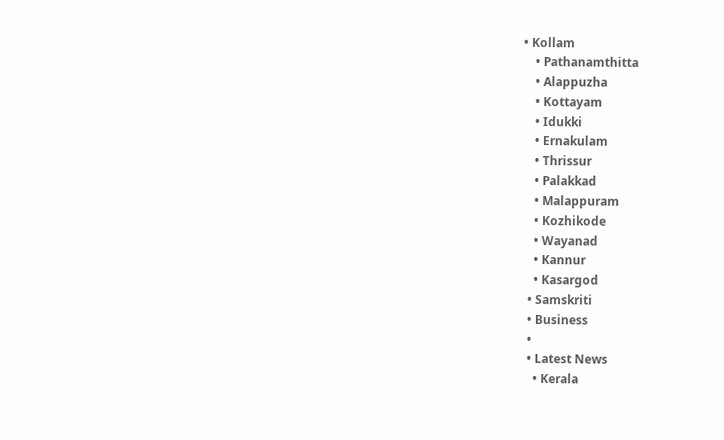• Kollam
    • Pathanamthitta
    • Alappuzha
    • Kottayam
    • Idukki
    • Ernakulam
    • Thrissur
    • Palakkad
    • Malappuram
    • Kozhikode
    • Wayanad
    • Kannur
    • Kasargod
  • Samskriti
  • Business
  •
  • Latest News
    • Kerala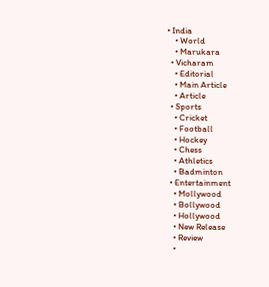• India
    • World
    • Marukara
  • Vicharam
    • Editorial
    • Main Article
    • Article
  • Sports
    • Cricket
    • Football
    • Hockey
    • Chess
    • Athletics
    • Badminton
  • Entertainment
    • Mollywood
    • Bollywood
    • Hollywood
    • New Release
    • Review
    •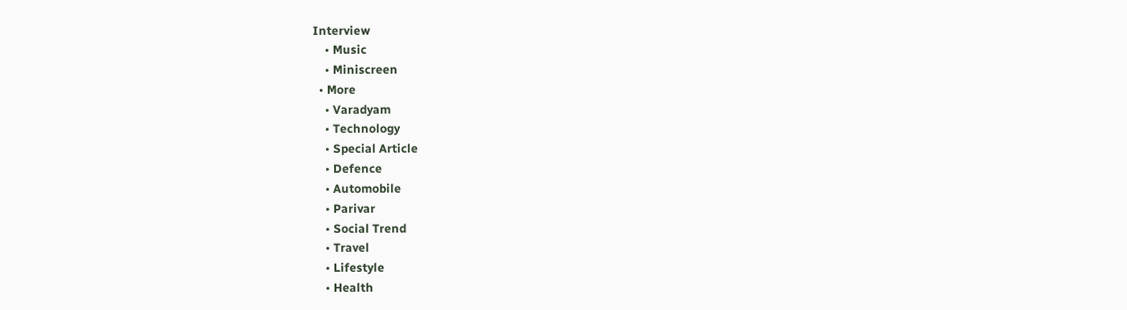Interview
    • Music
    • Miniscreen
  • More
    • Varadyam
    • Technology
    • Special Article
    • Defence
    • Automobile
    • Parivar
    • Social Trend
    • Travel
    • Lifestyle
    • Health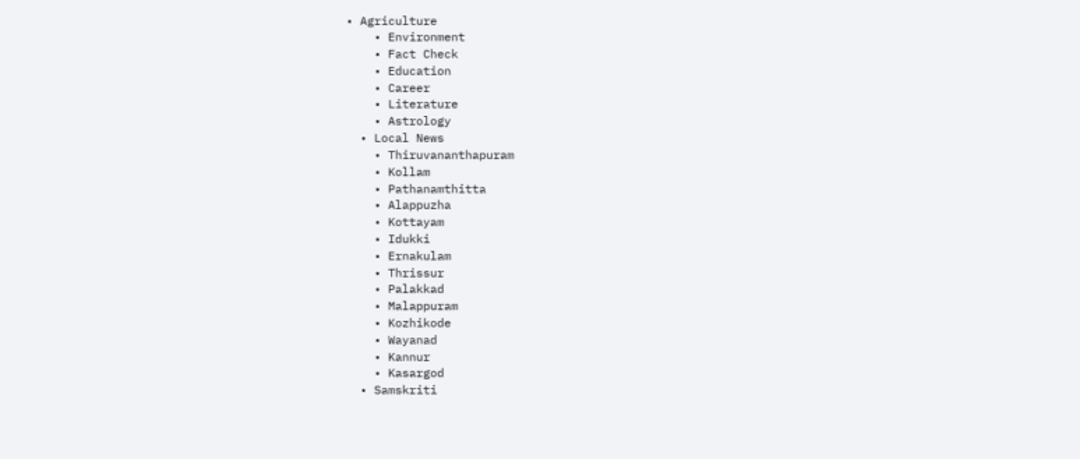• Agriculture
    • Environment
    • Fact Check
    • Education
    • Career
    • Literature
    • Astrology
  • Local News
    • Thiruvananthapuram
    • Kollam
    • Pathanamthitta
    • Alappuzha
    • Kottayam
    • Idukki
    • Ernakulam
    • Thrissur
    • Palakkad
    • Malappuram
    • Kozhikode
    • Wayanad
    • Kannur
    • Kasargod
  • Samskriti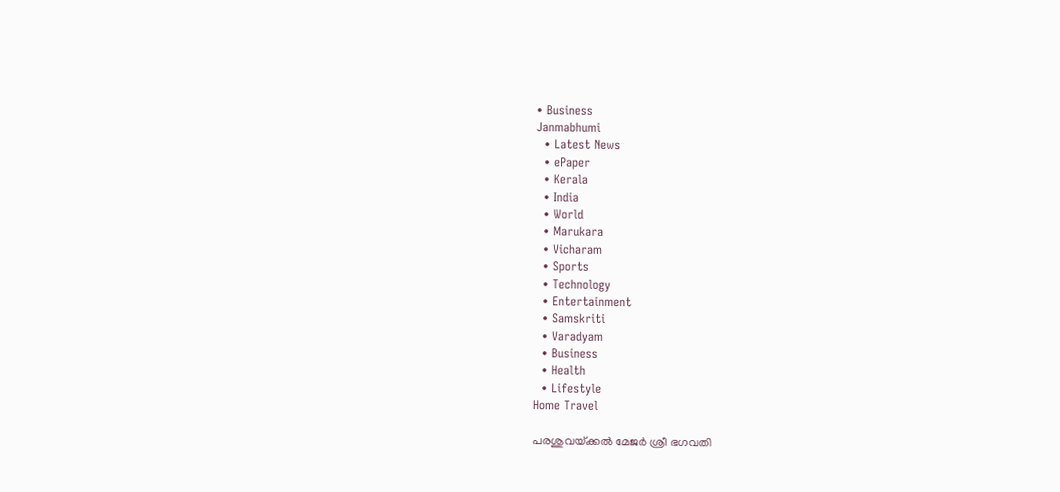• Business
Janmabhumi
  • Latest News
  • ePaper
  • Kerala
  • India
  • World
  • Marukara
  • Vicharam
  • Sports
  • Technology
  • Entertainment
  • Samskriti
  • Varadyam
  • Business
  • Health
  • Lifestyle
Home Travel

പരശുവയ്‌ക്കല്‍ മേജര്‍ ശ്രീ ഭഗവതി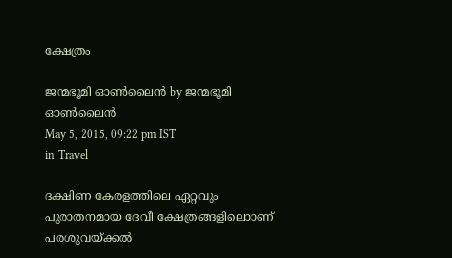ക്ഷേത്രം

ജന്മഭൂമി ഓണ്‍ലൈന്‍ by ജന്മഭൂമി ഓണ്‍ലൈന്‍
May 5, 2015, 09:22 pm IST
in Travel

ദക്ഷിണ കേരളത്തിലെ ഏറ്റവും പുരാതനമായ ദേവീ ക്ഷേത്രങ്ങളിലൊാണ് പരശുവയ്‌ക്കല്‍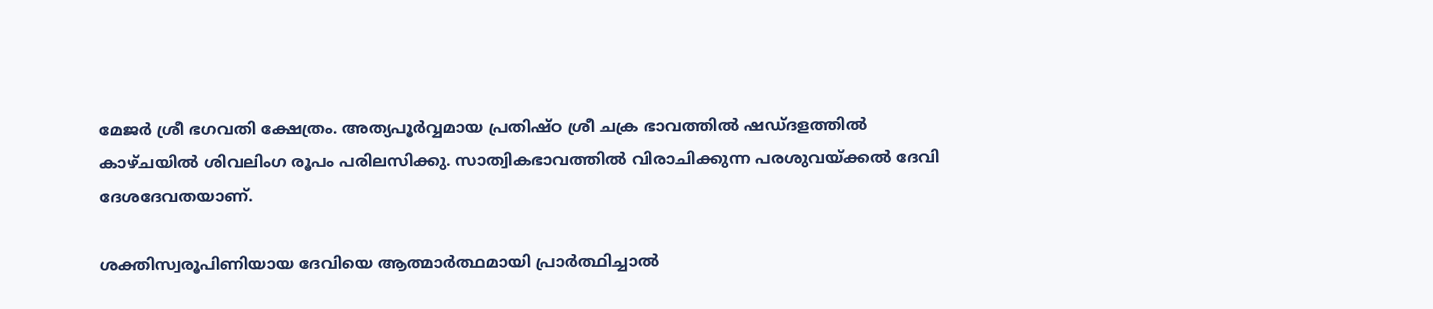മേജര്‍ ശ്രീ ഭഗവതി ക്ഷേത്രം. അത്യപൂര്‍വ്വമായ പ്രതിഷ്ഠ ശ്രീ ചക്ര ഭാവത്തില്‍ ഷഡ്ദളത്തില്‍ കാഴ്ചയില്‍ ശിവലിംഗ രൂപം പരിലസിക്കു. സാത്വികഭാവത്തില്‍ വിരാചിക്കുന്ന പരശുവയ്‌ക്കല്‍ ദേവി ദേശദേവതയാണ്.

ശക്തിസ്വരൂപിണിയായ ദേവിയെ ആത്മാര്‍ത്ഥമായി പ്രാര്‍ത്ഥിച്ചാല്‍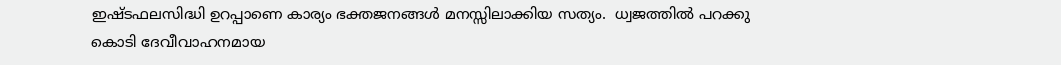ഇഷ്ടഫലസിദ്ധി ഉറപ്പാണെ കാര്യം ഭക്തജനങ്ങള്‍ മനസ്സിലാക്കിയ സത്യം.  ധ്വജത്തില്‍ പറക്കു കൊടി ദേവീവാഹനമായ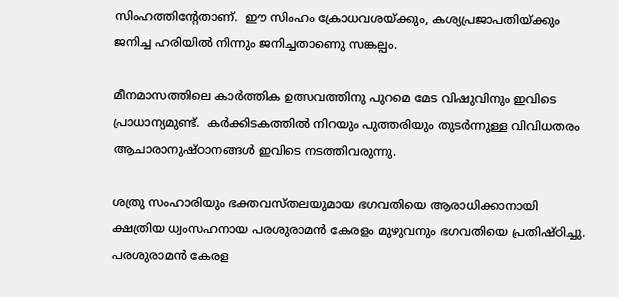സിംഹത്തിന്റേതാണ്.  ഈ സിംഹം ക്രോധവശയ്‌ക്കും, കശ്യപ്രജാപതിയ്‌ക്കും ജനിച്ച ഹരിയില്‍ നിന്നും ജനിച്ചതാണെു സങ്കല്പം.

മീനമാസത്തിലെ കാര്‍ത്തിക ഉത്സവത്തിനു പുറമെ മേട വിഷുവിനും ഇവിടെ പ്രാധാന്യമുണ്ട്.  കര്‍ക്കിടകത്തില്‍ നിറയും പുത്തരിയും തുടര്‍ന്നുള്ള വിവിധതരം ആചാരാനുഷ്ഠാനങ്ങള്‍ ഇവിടെ നടത്തിവരുന്നു.

ശത്രു സംഹാരിയും ഭക്തവസ്തലയുമായ ഭഗവതിയെ ആരാധിക്കാനായി ക്ഷത്രിയ ധ്വംസഹനായ പരശുരാമന്‍ കേരളം മുഴുവനും ഭഗവതിയെ പ്രതിഷ്ഠിച്ചു.  പരശുരാമന്‍ കേരള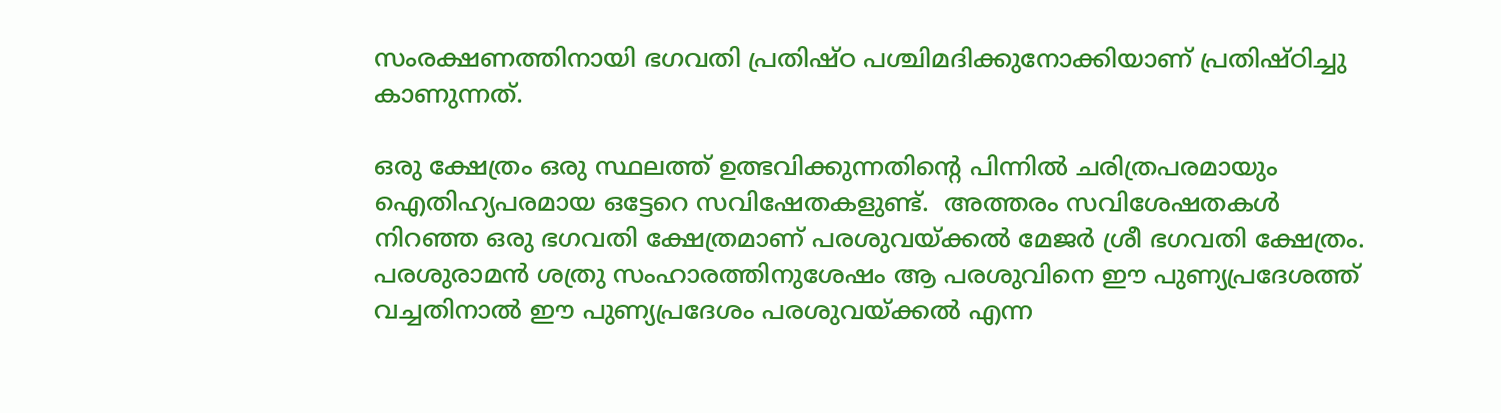സംരക്ഷണത്തിനായി ഭഗവതി പ്രതിഷ്ഠ പശ്ചിമദിക്കുനോക്കിയാണ് പ്രതിഷ്ഠിച്ചു കാണുന്നത്.

ഒരു ക്ഷേത്രം ഒരു സ്ഥലത്ത് ഉത്ഭവിക്കുന്നതിന്റെ പിന്നില്‍ ചരിത്രപരമായും ഐതിഹ്യപരമായ ഒട്ടേറെ സവിഷേതകളുണ്ട്.  അത്തരം സവിശേഷതകള്‍ നിറഞ്ഞ ഒരു ഭഗവതി ക്ഷേത്രമാണ് പരശുവയ്‌ക്കല്‍ മേജര്‍ ശ്രീ ഭഗവതി ക്ഷേത്രം.  പരശുരാമന്‍ ശത്രു സംഹാരത്തിനുശേഷം ആ പരശുവിനെ ഈ പുണ്യപ്രദേശത്ത് വച്ചതിനാല്‍ ഈ പുണ്യപ്രദേശം പരശുവയ്‌ക്കല്‍ എന്ന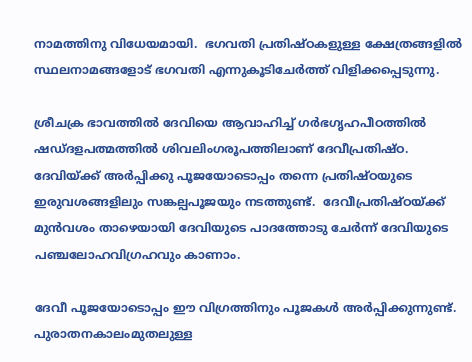നാമത്തിനു വിധേയമായി.  ഭഗവതി പ്രതിഷ്ഠകളുള്ള ക്ഷേത്രങ്ങളില്‍ സ്ഥലനാമങ്ങളോട് ഭഗവതി എന്നുകൂടിചേര്‍ത്ത് വിളിക്കപ്പെടുന്നു.

ശ്രീചക്ര ഭാവത്തില്‍ ദേവിയെ ആവാഹിച്ച് ഗര്‍ഭഗൃഹപീഠത്തില്‍ ഷഡ്ദളപത്മത്തില്‍ ശിവലിംഗരൂപത്തിലാണ് ദേവീപ്രതിഷ്ഠ.  ദേവിയ്‌ക്ക് അര്‍പ്പിക്കു പൂജയോടൊപ്പം തന്നെ പ്രതിഷ്ഠയുടെ ഇരുവശങ്ങളിലും സങ്കല്പപൂജയും നടത്തുണ്ട്.  ദേവീപ്രതിഷ്ഠയ്‌ക്ക് മുന്‍വശം താഴെയായി ദേവിയുടെ പാദത്തോടു ചേര്‍ന്ന് ദേവിയുടെ പഞ്ചലോഹവിഗ്രഹവും കാണാം.

ദേവീ പൂജയോടൊപ്പം ഈ വിഗ്രത്തിനും പൂജകള്‍ അര്‍പ്പിക്കുന്നുണ്ട്.  പുരാതനകാലംമുതലുള്ള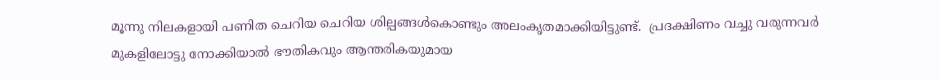മൂന്നു നിലകളായി പണിത ചെറിയ ചെറിയ ശില്പങ്ങള്‍കൊണ്ടും അലംകൃതമാക്കിയിട്ടുണ്ട്.  പ്രദക്ഷിണം വച്ചു വരുന്നവര്‍ മുകളിലോട്ടു നോക്കിയാല്‍ ഭൗതികവും ആന്തരികയുമായ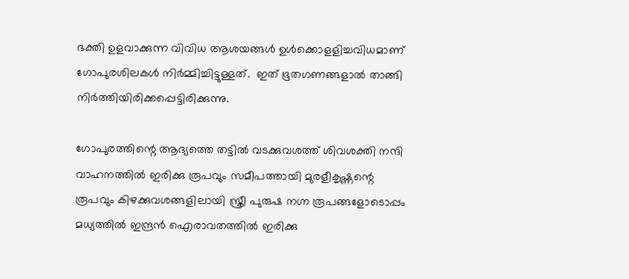ഭക്തി ഉളവാക്കുന്ന വിവിധ ആശയങ്ങള്‍ ഉള്‍ക്കൊളളിച്ചവിധമാണ് ഗോപുരശിലകള്‍ നിര്‍മ്മിച്ചിട്ടുള്ളത്.  ഇത് ഭൂതഗണങ്ങളാല്‍ താങ്ങി നിര്‍ത്തിയിരിക്കപ്പെട്ടിരിക്കുന്നു.

ഗോപുരത്തിന്റെ ആദ്യത്തെ തട്ടില്‍ വടക്കുവശത്ത് ശിവശക്തി നന്ദി വാഹനത്തില്‍ ഇരിക്കു രൂപവും സമീപത്തായി മുരളീകൃഷ്ണന്റെ രൂപവും കിഴക്കുവശങ്ങളിലായി സ്ത്രീ പുരുഷ നഗ്ന രൂപങ്ങളോടൊപ്പം മധ്യത്തില്‍ ഇന്ദ്രന്‍ ഐരാവതത്തില്‍ ഇരിക്കു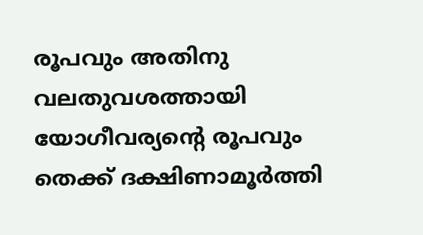രൂപവും അതിനു വലതുവശത്തായി യോഗീവര്യന്റെ രൂപവും തെക്ക് ദക്ഷിണാമൂര്‍ത്തി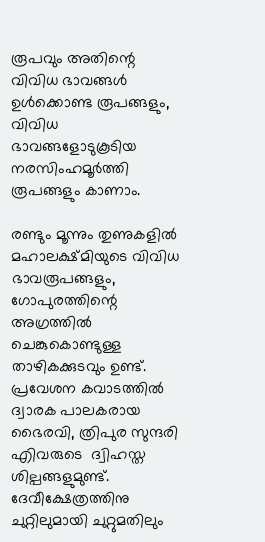രൂപവും അതിന്റെ  വിവിധ ഭാവങ്ങള്‍  ഉള്‍ക്കൊണ്ട രൂപങ്ങളും, വിവിധ ഭാവങ്ങളോടുകൂടിയ നരസിംഹമൂര്‍ത്തി രൂപങ്ങളും കാണാം.

രണ്ടും മൂന്നും തുണുകളില്‍ മഹാലക്ഷ്മിയുടെ വിവിധ ഭാവരൂപങ്ങളും, ഗോപുരത്തിന്റെ അഗ്രത്തില്‍ ചെങ്കുകൊണ്ടുള്ള താഴികക്കുടവും ഉണ്ട്.  പ്രവേശന കവാടത്തില്‍ ദ്വാരക പാലകരായ ഭൈരവി, ത്രിപുര സുന്ദരി എിവരുടെ  ദ്വിഹസ്ത ശില്പങ്ങളുമുണ്ട്.  ദേവീക്ഷേത്രത്തിനു ചുറ്റിലുമായി ചുറ്റുമതിലും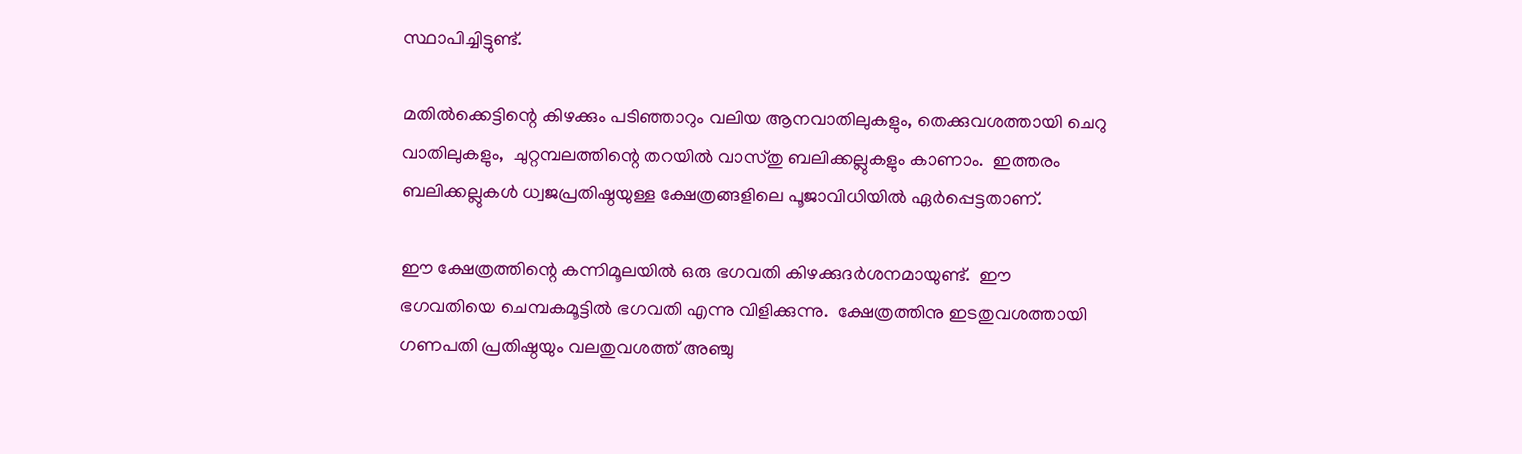സ്ഥാപിച്ചിട്ടുണ്ട്.

മതില്‍ക്കെട്ടിന്റെ കിഴക്കും പടിഞ്ഞാറും വലിയ ആനവാതിലുകളും, തെക്കുവശത്തായി ചെറു വാതിലുകളും,  ചുറ്റമ്പലത്തിന്റെ തറയില്‍ വാസ്തു ബലിക്കല്ലുകളും കാണാം.  ഇത്തരം ബലിക്കല്ലുകള്‍ ധ്വജപ്രതിഷ്ഠയുള്ള ക്ഷേത്രങ്ങളിലെ പൂജാവിധിയില്‍ ഏര്‍പ്പെട്ടതാണ്.

ഈ ക്ഷേത്രത്തിന്റെ കന്നിമൂലയില്‍ ഒരു ഭഗവതി കിഴക്കുദര്‍ശനമായുണ്ട്.  ഈ ഭഗവതിയെ ചെമ്പകമൂട്ടില്‍ ഭഗവതി എന്നു വിളിക്കുന്നു.  ക്ഷേത്രത്തിനു ഇടതുവശത്തായി ഗണപതി പ്രതിഷ്ഠയും വലതുവശത്ത് അഞ്ചു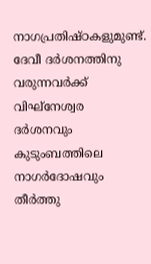നാഗപ്രതിഷ്ഠകളുമുണ്ട്. ദേവീ ദര്‍ശനത്തിനു വരുന്നവര്‍ക്ക് വിഘ്‌നേശ്വര ദര്‍ശനവും കുടുംബത്തിലെ നാഗര്‍ദോഷവും തീര്‍ത്തു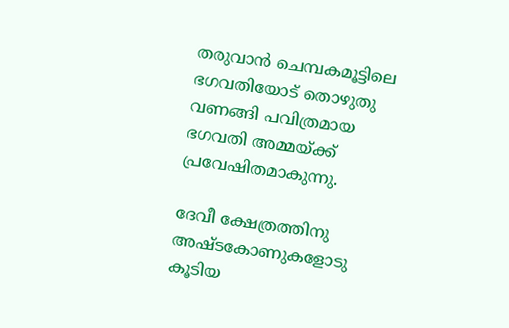തരുവാന്‍ ചെമ്പകമൂട്ടിലെ ഭഗവതിയോട് തൊഴുതു വണങ്ങി പവിത്രമായ ഭഗവതി അമ്മയ്‌ക്ക് പ്രവേഷിതമാകുന്നു.

ദേവീ ക്ഷേത്രത്തിനു അഷ്ടകോണുകളോടു കൂടിയ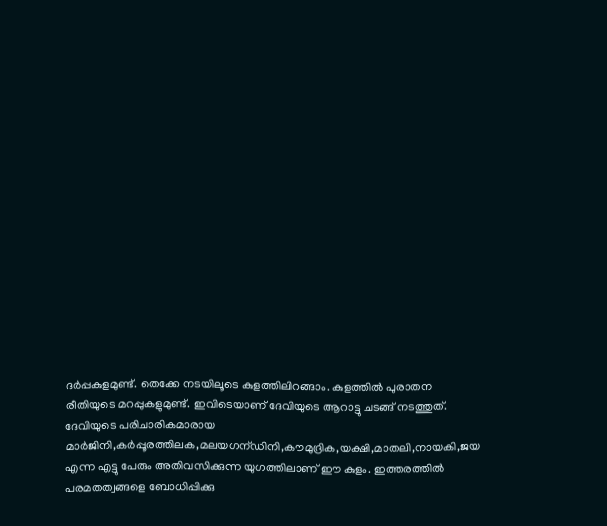ദര്‍പ്പകുളമുണ്ട്. തെക്കേ നടയിലൂടെ കുളത്തിലിറങ്ങാം. കുളത്തില്‍ പുരാതന രീതിയുടെ മറപ്പുകളുമുണ്ട്. ഇവിടെയാണ് ദേവിയുടെ ആറാട്ടു ചടങ്ങ് നടത്തുത്. ദേവിയുടെ പരിചാരികമാരായ മാര്‍ജിനി,കര്‍പ്പൂരത്തിലക,മലയഗന്ഡിനി,കൗമുദ്രിക,യക്ഷി,മാതലി,നായകി,ജയ എന്ന എട്ടു പേരും അതിവസിക്കുന്ന യുഗത്തിലാണ് ഈ കുളം. ഇത്തരത്തില്‍ പരമതത്വങ്ങളെ ബോധിപ്പിക്കു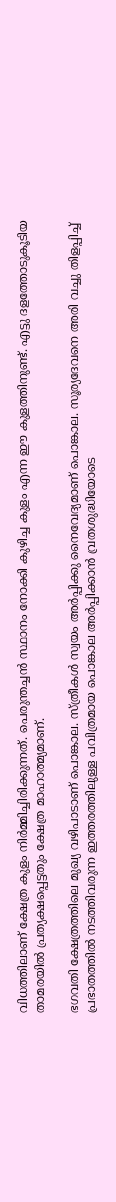വിധത്തിലാണ് ക്ഷേത്ര കുളം നിര്‍മ്മിച്ചിരിക്കുന്നത്. പെരുന്തച്ചന്‍ സ്ഥാനം നോക്കി കുഴിച്ച കുളം എന്ന ഈ കുളത്തിനുണ്ട്. എട്ടു ദളത്തോടുകൂടിയ താമരയില്‍ പ്രത്യക്ഷപ്പെട്ടതും ക്ഷേത്ര മാഹാത്മ്യമാണ്.

ഭഗവതി ക്ഷേത്രത്തിലെ മുഖ്യ വഴിപാടാണ് പൊങ്കാല. സ്ത്രീകള്‍ സ്വയം അര്‍പ്പിക്കു നൈവേദ്യമാണ് പൊങ്കാല. സൂര്യദേവനെ അരി വച്ചു തിളപ്പിച്ച് പ്രഭാതത്തില്‍ നടത്തിവരുന്ന ഇത്തരത്തിലുള്ള പവിത്രമായ പൊങ്കാല അര്‍പ്പിക്കാന്‍ വ്രതശുദ്ധിയോടെ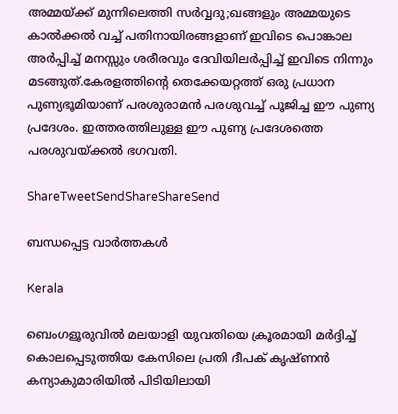അമ്മയ്‌ക്ക് മുന്നിലെത്തി സര്‍വ്വദു;ഖങ്ങളും അമ്മയുടെ കാല്‍ക്കല്‍ വച്ച് പതിനായിരങ്ങളാണ് ഇവിടെ പൊങ്കാല അര്‍പ്പിച്ച് മനസ്സും ശരീരവും ദേവിയിലര്‍പ്പിച്ച് ഇവിടെ നിന്നും മടങ്ങുത്.കേരളത്തിന്റെ തെക്കേയറ്റത്ത് ഒരു പ്രധാന പുണ്യഭൂമിയാണ് പരശുരാമന്‍ പരശുവച്ച് പൂജിച്ച ഈ പുണ്യ പ്രദേശം. ഇത്തരത്തിലുള്ള ഈ പുണ്യ പ്രദേശത്തെ പരശുവയ്‌ക്കല്‍ ഭഗവതി.

ShareTweetSendShareShareSend

ബന്ധപ്പെട്ട വാര്‍ത്തകള്‍

Kerala

ബെംഗളൂരുവില്‍ മലയാളി യുവതിയെ ക്രൂരമായി മര്‍ദ്ദിച്ച് കൊലപ്പെടുത്തിയ കേസിലെ പ്രതി ദീപക് കൃഷ്ണന്‍ കന്യാകുമാരിയില്‍ പിടിയിലായി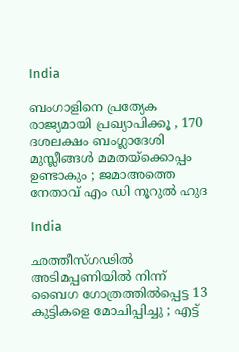India

ബംഗാളിനെ പ്രത്യേക രാജ്യമായി പ്രഖ്യാപിക്കൂ , 170 ദശലക്ഷം ബംഗ്ലാദേശി മുസ്ലീങ്ങൾ മമതയ്‌ക്കൊപ്പം ഉണ്ടാകും ; ജമാഅത്തെ നേതാവ് എം ഡി നൂറുൽ ഹുദ

India

ഛത്തീസ്ഗഢിൽ അടിമപ്പണിയിൽ നിന്ന് ബൈഗ ഗോത്രത്തിൽപ്പെട്ട 13 കുട്ടികളെ മോചിപ്പിച്ചു ; എട്ട്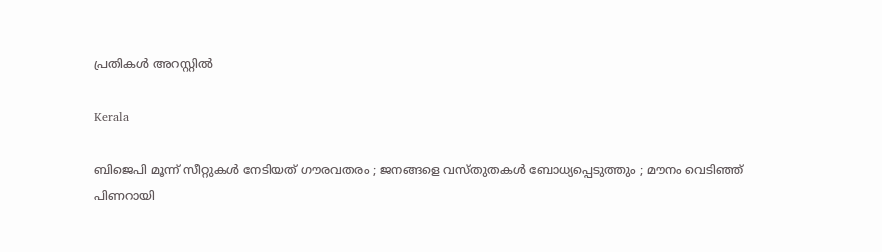പ്രതികൾ അറസ്റ്റിൽ

Kerala

ബിജെപി മൂന്ന് സീറ്റുകൾ നേടിയത് ഗൗരവതരം ; ജനങ്ങളെ വസ്തുതകൾ ബോധ്യപ്പെടുത്തും ; മൗനം വെടിഞ്ഞ് പിണറായി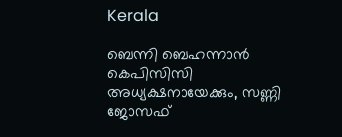Kerala

ബെന്നി ബെഹന്നാൻ കെപിസിസി അധ്യക്ഷനായേക്കും, സണ്ണി ജോസഫ്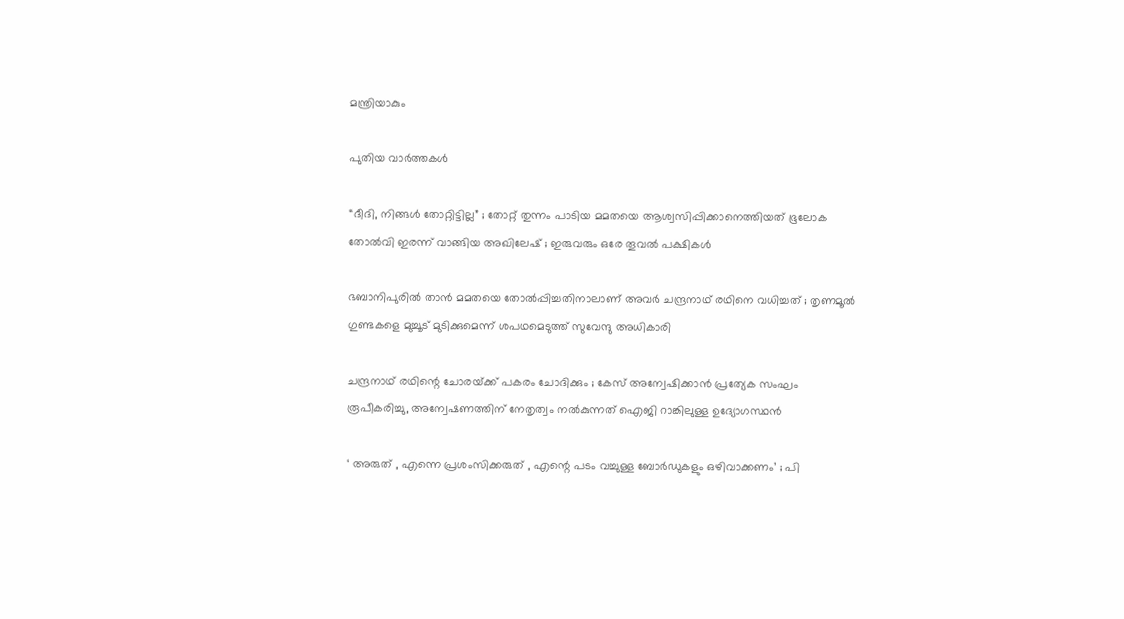മന്ത്രിയാകും

പുതിയ വാര്‍ത്തകള്‍

“ദീദി, നിങ്ങൾ തോറ്റിട്ടില്ല” ; തോറ്റ് തുന്നം പാടിയ മമതയെ ആശ്വസിപ്പിക്കാനെത്തിയത് ഭൂലോക തോൽവി ഇരന്ന് വാങ്ങിയ അഖിലേഷ് ; ഇരുവരും ഒരേ തൂവൽ പക്ഷികൾ

ഭബാനിപുരിൽ താൻ മമതയെ തോൽപ്പിച്ചതിനാലാണ് അവർ ചന്ദ്രനാഥ് രഥിനെ വധിച്ചത് ; തൃണമൂൽ ഗുണ്ടകളെ മുച്ചൂട് മുടിക്കുമെന്ന് ശപഥമെടുത്ത് സുവേന്ദു അധികാരി

ചന്ദ്രനാഥ് രഥിന്റെ ചോരയ്‌ക്ക് പകരം ചോദിക്കും ; കേസ് അന്വേഷിക്കാൻ പ്രത്യേക സംഘം രൂപീകരിച്ചു, അന്വേഷണത്തിന് നേതൃത്വം നൽകുന്നത് ഐജി റാങ്കിലുള്ള ഉദ്യോഗസ്ഥൻ

‘ അരുത് , എന്നെ പ്രശംസിക്കരുത് , എന്റെ പടം വച്ചുള്ള ബോര്‍ഡുകളും ഒഴിവാക്കണം’ ; പി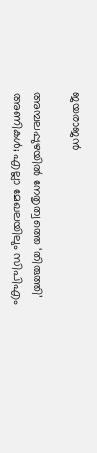ജയരാജൻ

അമ്പലപ്പുഴയില്‍ നേതൃത്വത്തെ ‘തിരുത്തി’ അണികള്‍; എല്ലാ മേഖലയിലും സിപിഎം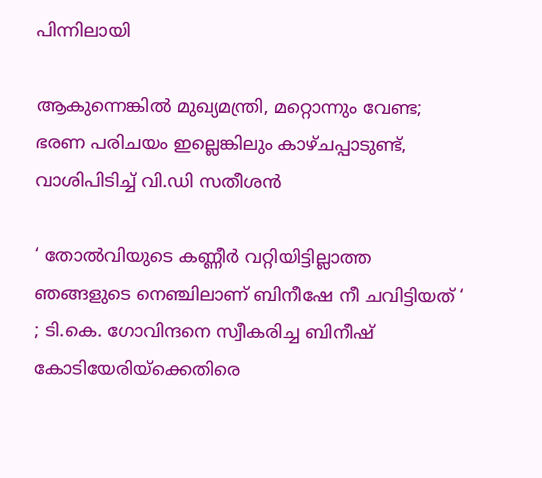പിന്നിലായി

ആകുന്നെങ്കിൽ മുഖ്യമന്ത്രി, മറ്റൊന്നും വേണ്ട; ഭരണ പരിചയം ഇല്ലെങ്കിലും കാഴ്ചപ്പാടുണ്ട്, വാശിപിടിച്ച് വി.ഡി സതീശൻ

‘ തോൽവിയുടെ കണ്ണീർ വറ്റിയിട്ടില്ലാത്ത ഞങ്ങളുടെ നെഞ്ചിലാണ് ബിനീഷേ നീ ചവിട്ടിയത് ‘ ; ടി.കെ. ഗോവിന്ദനെ സ്വീകരിച്ച ബിനീഷ് കോടിയേരിയ്‌ക്കെതിരെ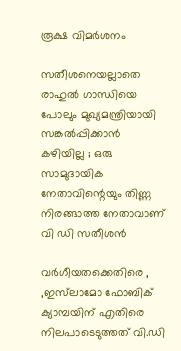രൂക്ഷ വിമർശനം

സതീശനെയല്ലാതെ രാഹുൽ ഗാന്ധിയെ പോലും മുഖ്യമന്ത്രിയായി സങ്കൽപ്പിക്കാൻ കഴിയില്ല ; ഒരു സാമുദായിക നേതാവിന്റെയും തിണ്ണ നിരങ്ങാത്ത നേതാവാണ് വി ഡി സതീശൻ

വർഗീയതക്കെതിരെ , ,ഇസ്‌ലാമോ ഫോബിക് ക്യാമ്പയിന് എതിരെ നിലപാടെടുത്തത് വി.ഡി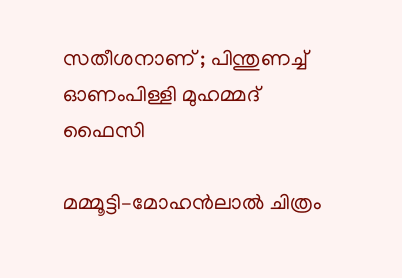സതീശനാണ് ; പിന്തുണച്ച് ഓണംപിള്ളി മുഹമ്മദ് ഫൈസി

മമ്മൂട്ടി–മോഹൻലാൽ ചിത്രം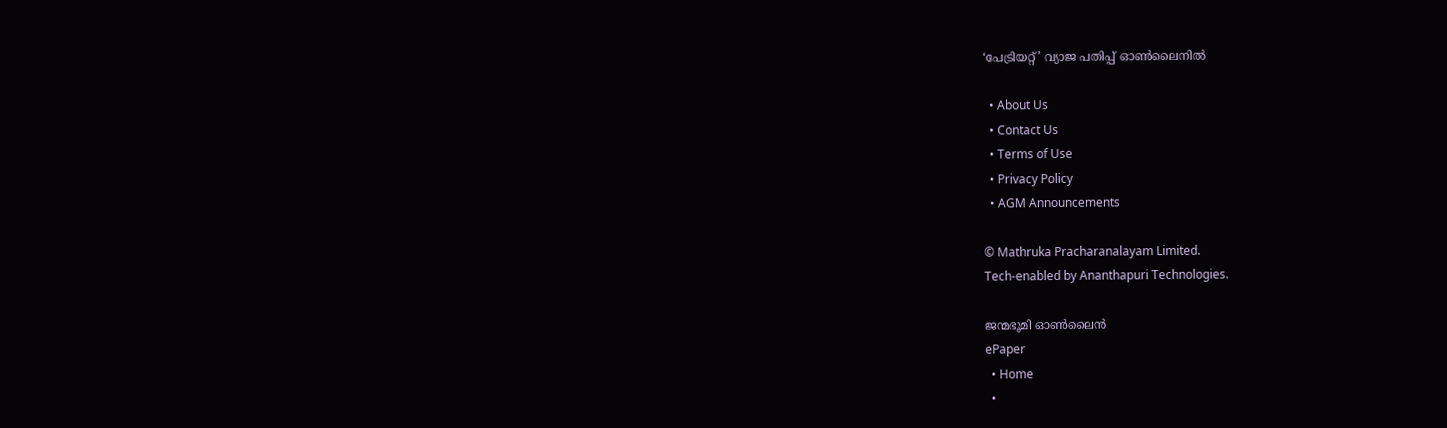‘പേട്രിയറ്റ്’ വ്യാജ പതിപ്പ് ഓൺലൈനിൽ

  • About Us
  • Contact Us
  • Terms of Use
  • Privacy Policy
  • AGM Announcements

© Mathruka Pracharanalayam Limited.
Tech-enabled by Ananthapuri Technologies.

ജന്മഭൂമി ഓണ്‍ലൈന്‍
ePaper
  • Home
  •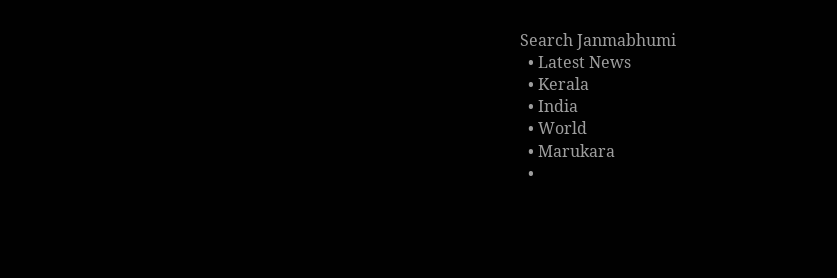Search Janmabhumi
  • Latest News
  • Kerala
  • India
  • World
  • Marukara
  •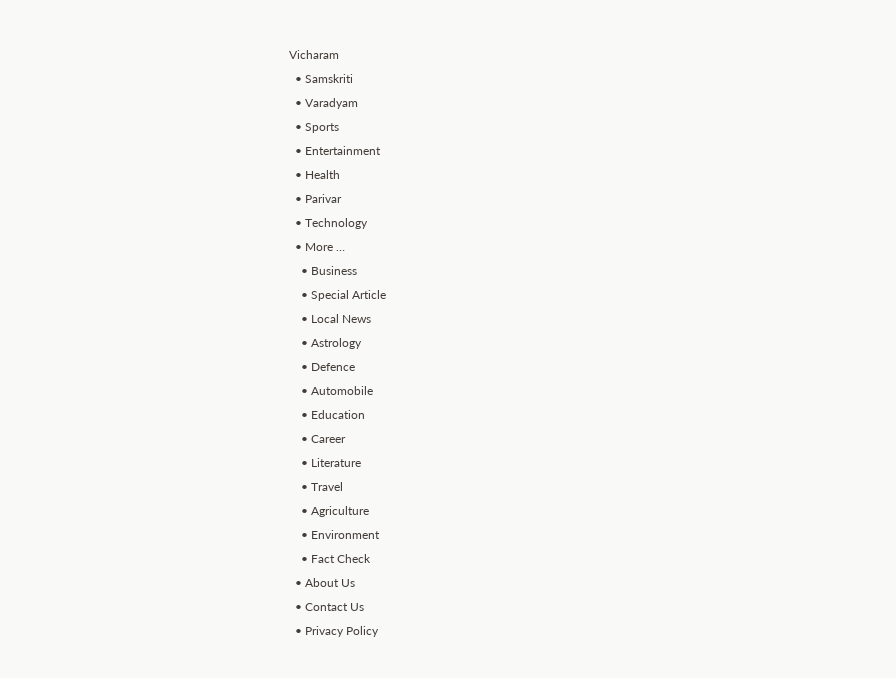Vicharam
  • Samskriti
  • Varadyam
  • Sports
  • Entertainment
  • Health
  • Parivar
  • Technology
  • More …
    • Business
    • Special Article
    • Local News
    • Astrology
    • Defence
    • Automobile
    • Education
    • Career
    • Literature
    • Travel
    • Agriculture
    • Environment
    • Fact Check
  • About Us
  • Contact Us
  • Privacy Policy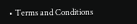• Terms and Conditions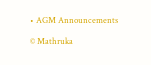• AGM Announcements

© Mathruka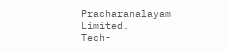Pracharanalayam Limited.
Tech-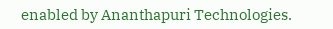enabled by Ananthapuri Technologies.